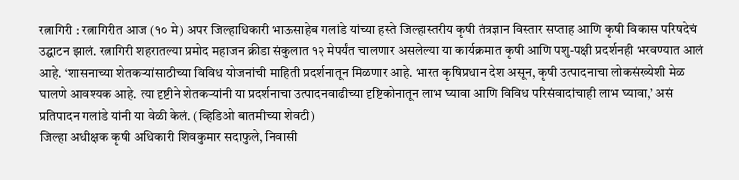रत्नागिरी : रत्नागिरीत आज (१० मे) अपर जिल्हाधिकारी भाऊसाहेब गलांडे यांच्या हस्ते जिल्हास्तरीय कृषी तंत्रज्ञान विस्तार सप्ताह आणि कृषी विकास परिषदेचं उद्घाटन झालं. रत्नागिरी शहरातल्या प्रमोद महाजन क्रीडा संकुलात १२ मेपर्यंत चालणार असलेल्या या कार्यक्रमात कृषी आणि पशु-पक्षी प्रदर्शनही भरवण्यात आलं आहे. ‘शासनाच्या शेतकऱ्यांसाठीच्या विविध योजनांची माहिती प्रदर्शनातून मिळणार आहे. भारत कृषिप्रधान देश असून, कृषी उत्पादनाचा लोकसंख्येशी मेळ घालणे आवश्यक आहे. त्या दृष्टीने शेतकऱ्यांनी या प्रदर्शनाचा उत्पादनवाढीच्या दृष्टिकोनातून लाभ घ्यावा आणि विविध परिसंवादांचाही लाभ घ्यावा,’ असं प्रतिपादन गलांडे यांनी या वेळी केलं. (व्हिडिओ बातमीच्या शेवटी)
जिल्हा अधीक्षक कृषी अधिकारी शिवकुमार सदाफुले, निवासी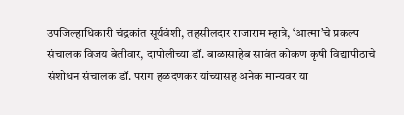उपजिल्हाधिकारी चंद्रकांत सूर्यवंशी, तहसीलदार राजाराम म्हात्रे, ‘आत्मा’चे प्रकल्प संचालक विजय बेतीवार, दापोलीच्या डॉ. बाळासाहेब सावंत कोकण कृषी विद्यापीठाचे संशोधन संचालक डॉ. पराग हळदणकर यांच्यासह अनेक मान्यवर या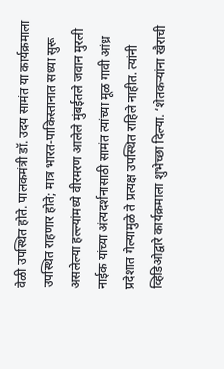वेळी उपस्थित होते. पालकमंत्री डॉ. उदय सामंत या कार्यक्रमाला उपस्थित राहणार होते; मात्र भारत-पाकिस्तानात सध्या सुरू असलेल्या हल्ल्यांमध्ये वीरमरण आलेले मुंबईतले जवान मुरली नाईक यांच्या अंत्यदर्शनासाठी सामंत त्यांच्या मूळ गावी आंध्र प्रदेशात गेल्यामुळे ते प्रत्यक्ष उपस्थित राहिले नाहीत. त्यांनी व्हिडिओद्वारे कार्यक्रमाला शुभेच्छा दिल्या. ‘शेतकऱ्यांना खैराची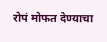रोपं मोफत देण्याचा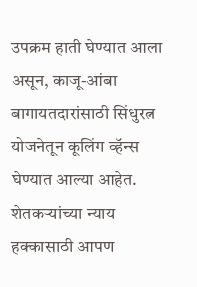उपक्रम हाती घेण्यात आला असून, काजू-आंबा बागायतदारांसाठी सिंधुरत्न योजनेतून कूलिंग व्हॅन्स घेण्यात आल्या आहेत. शेतकऱ्यांच्या न्याय हक्कासाठी आपण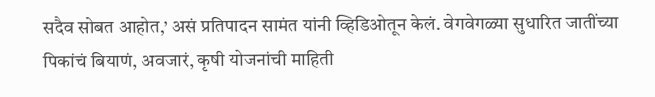सदैव सोबत आहोत,’ असं प्रतिपादन सामंत यांनी व्हिडिओतून केलं. वेगवेगळ्या सुधारित जातींच्या पिकांचं बियाणं, अवजारं, कृषी योजनांची माहिती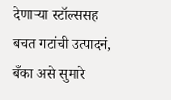देणाऱ्या स्टॉल्ससह बचत गटांची उत्पादनं, बँका असे सुमारे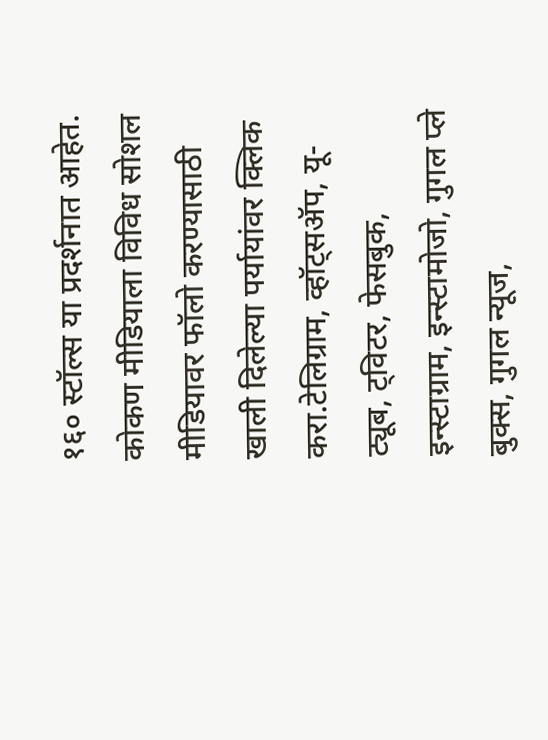१६० स्टॉल्स या प्रदर्शनात आहेत.
कोकण मीडियाला विविध सोशल मीडियावर फॉलो करण्यासाठी खाली दिलेल्या पर्यायांवर क्लिक करा.टेलिग्राम, व्हॉट्सॲप, यू-ट्यूब, ट्विटर, फेसबुक, इन्स्टाग्राम, इन्स्टामोजो, गुगल प्ले बुक्स, गुगल न्यूज,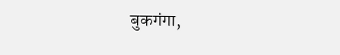बुकगंगा,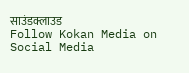साउंडक्लाउड
Follow Kokan Media on Social Media